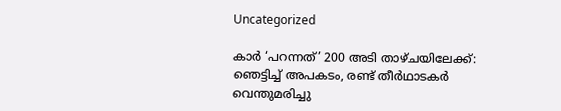Uncategorized

കാർ ‘പറന്നത്’ 200 അടി താഴ്ചയിലേക്ക്: ഞെട്ടിച്ച് അപകടം, രണ്ട് തീർഥാടകർ വെന്തുമരിച്ചു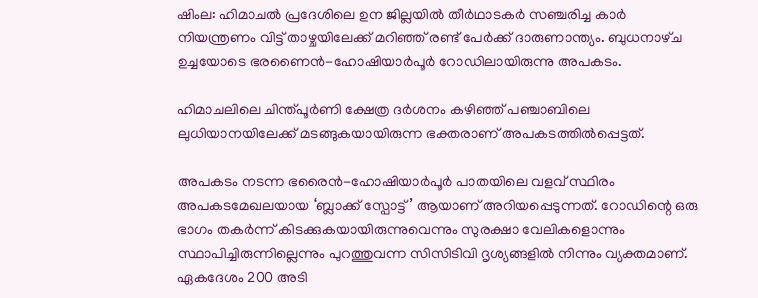ഷിംല: ഹിമാചൽ പ്രദേശിലെ ഉന ജില്ലയിൽ തീർഥാടകർ സഞ്ചരിച്ച കാർ നിയന്ത്രണം വിട്ട് താഴ്ചയിലേക്ക് മറിഞ്ഞ് രണ്ട് പേർക്ക് ദാരുണാന്ത്യം. ബുധനാഴ്‌ച ഉച്ചയോടെ ഭരണൈൻ-ഹോഷിയാർപൂർ റോഡിലായിരുന്നു അപകടം.

ഹിമാചലിലെ ചിന്ത്പൂർണി ക്ഷേത്ര ദർശനം കഴിഞ്ഞ് പഞ്ചാബിലെ ലുധിയാനയിലേക്ക് മടങ്ങുകയായിരുന്ന ഭക്തരാണ് അപകടത്തിൽപ്പെട്ടത്.

അപകടം നടന്ന ഭരൈൻ-ഹോഷിയാർപൂർ പാതയിലെ വളവ് സ്ഥിരം അപകടമേഖലയായ ‘ബ്ലാക്ക് സ്പോട്ട്’ ആയാണ് അറിയപ്പെടുന്നത്. റോഡിന്റെ ഒരു ഭാഗം തകർന്ന് കിടക്കുകയായിരുന്നുവെന്നും സുരക്ഷാ വേലികളൊന്നും സ്ഥാപിച്ചിരുന്നില്ലെന്നും പുറത്തുവന്ന സിസിടിവി ദൃശ്യങ്ങളിൽ നിന്നും വ്യക്തമാണ്. ഏകദേശം 200 അടി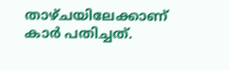താഴ്ചയിലേക്കാണ് കാർ പതിച്ചത്.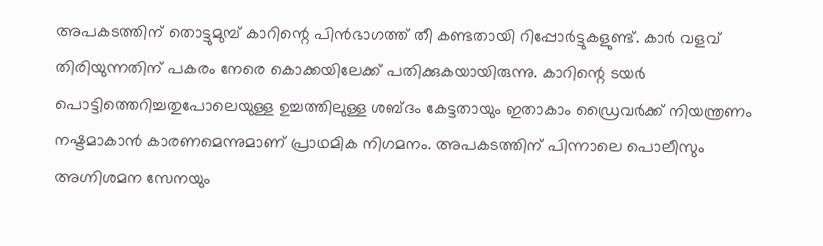അപകടത്തിന് തൊട്ടുമുമ്പ് കാറിന്റെ പിൻഭാഗത്ത് തീ കണ്ടതായി റിപ്പോർട്ടുകളുണ്ട്. കാർ വളവ് തിരിയുന്നതിന് പകരം നേരെ കൊക്കയിലേക്ക് പതിക്കുകയായിരുന്നു. കാറിന്റെ ടയർ പൊട്ടിത്തെറിച്ചതുപോലെയുള്ള ഉച്ചത്തിലുള്ള ശബ്‌ദം കേട്ടതായും ഇതാകാം ഡ്രൈവർക്ക് നിയന്ത്രണം നഷ്ടമാകാൻ കാരണമെന്നുമാണ് പ്രാഥമിക നിഗമനം. അപകടത്തിന് പിന്നാലെ പൊലീസും അഗ്നിശമന സേനയും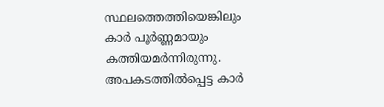സ്ഥലത്തെത്തിയെങ്കിലും കാർ പൂർണ്ണമായും കത്തിയമർന്നിരുന്നു.
അപകടത്തിൽപ്പെട്ട കാർ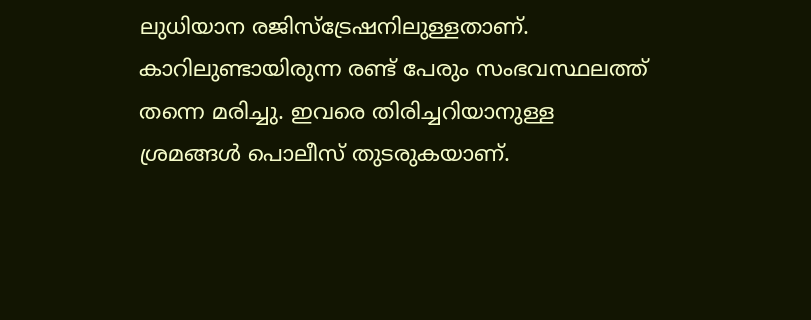ലുധിയാന രജിസ്ട്രേഷനിലുള്ളതാണ്. കാറിലുണ്ടായിരുന്ന രണ്ട് പേരും സംഭവസ്ഥലത്ത് തന്നെ മരിച്ചു. ഇവരെ തിരിച്ചറിയാനുള്ള ശ്രമങ്ങൾ പൊലീസ് തുടരുകയാണ്.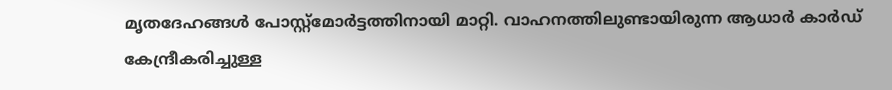മൃതദേഹങ്ങൾ പോസ്റ്റ്മോർട്ടത്തിനായി മാറ്റി. വാഹനത്തിലുണ്ടായിരുന്ന ആധാർ കാർഡ് കേന്ദ്രീകരിച്ചുള്ള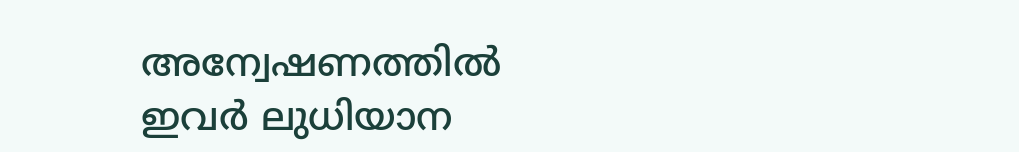അന്വേഷണത്തിൽ ഇവർ ലുധിയാന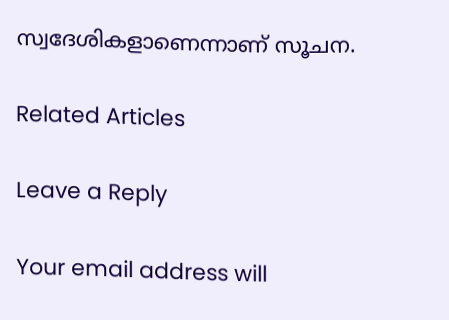സ്വദേശികളാണെന്നാണ് സൂചന.

Related Articles

Leave a Reply

Your email address will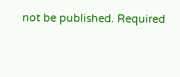not be published. Required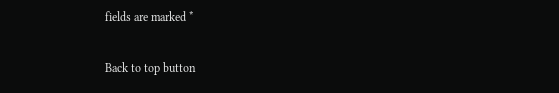fields are marked *

Back to top button